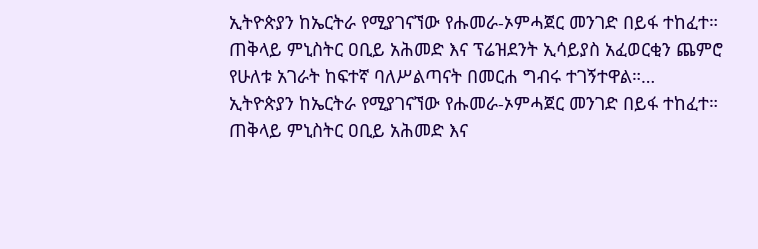ኢትዮጵያን ከኤርትራ የሚያገናኘው የሑመራ-ኦምሓጀር መንገድ በይፋ ተከፈተ። ጠቅላይ ምኒስትር ዐቢይ አሕመድ እና ፕሬዝደንት ኢሳይያስ አፈወርቂን ጨምሮ የሁለቱ አገራት ከፍተኛ ባለሥልጣናት በመርሐ ግብሩ ተገኝተዋል።…
ኢትዮጵያን ከኤርትራ የሚያገናኘው የሑመራ-ኦምሓጀር መንገድ በይፋ ተከፈተ። ጠቅላይ ምኒስትር ዐቢይ አሕመድ እና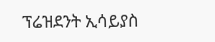ፕሬዝደንት ኢሳይያስ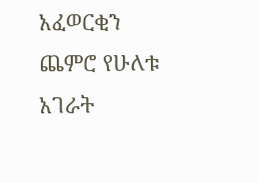አፈወርቂን ጨምሮ የሁለቱ አገራት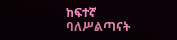ከፍተኛ ባለሥልጣናት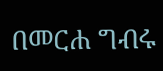በመርሐ ግብሩ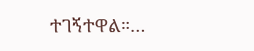ተገኝተዋል።…